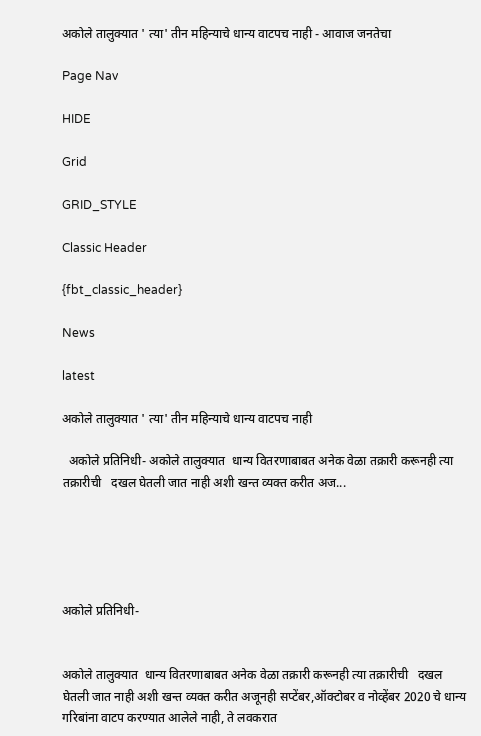अकोले तालुक्यात ' त्या' तीन महिन्याचे धान्य वाटपच नाही - आवाज जनतेचा

Page Nav

HIDE

Grid

GRID_STYLE

Classic Header

{fbt_classic_header}

News

latest

अकोले तालुक्यात ' त्या' तीन महिन्याचे धान्य वाटपच नाही

  अकोले प्रतिनिधी- अकोले तालुक्यात  धान्य वितरणाबाबत अनेक वेळा तक्रारी करूनही त्या तक्रारीची   दखल घेतली जात नाही अशी खन्त व्यक्त करीत अज...





अकोले प्रतिनिधी-


अकोले तालुक्यात  धान्य वितरणाबाबत अनेक वेळा तक्रारी करूनही त्या तक्रारीची   दखल घेतली जात नाही अशी खन्त व्यक्त करीत अजूनही सप्टेंबर,ऑक्टोबर व नोव्हेंबर 2020 चे धान्य गरिबांना वाटप करण्यात आलेले नाही, ते लवकरात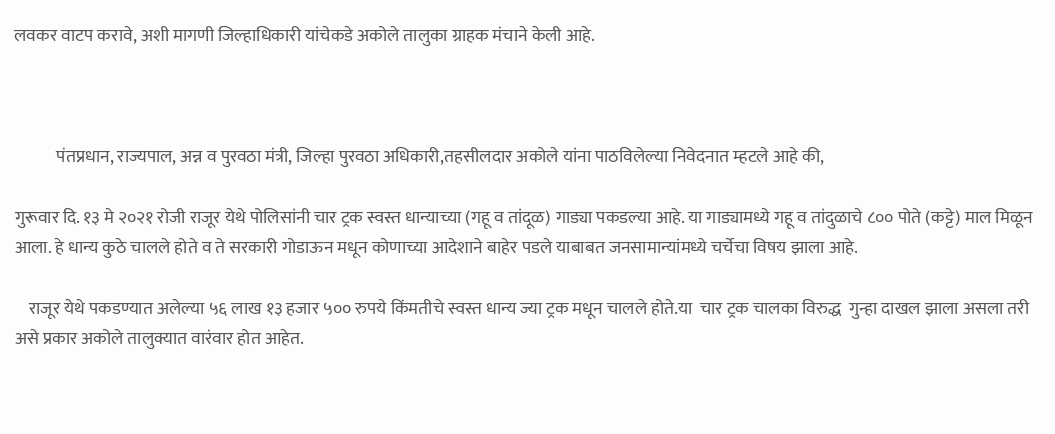लवकर वाटप करावे, अशी मागणी जिल्हाधिकारी यांचेकडे अकोले तालुका ग्राहक मंचाने केली आहे.



            पंतप्रधान, राज्यपाल, अन्न व पुरवठा मंत्री, जिल्हा पुरवठा अधिकारी,तहसीलदार अकोले यांना पाठविलेल्या निवेदनात म्हटले आहे की,

गुरूवार दि. १३ मे २०२१ रोजी राजूर येथे पोलिसांनी चार ट्रक स्वस्त धान्याच्या (गहू व तांदूळ) गाड्या पकडल्या आहे. या गाड्यामध्ये गहू व तांदुळाचे ८०० पोते (कट्टे) माल मिळून आला. हे धान्य कुठे चालले होते व ते सरकारी गोडाऊन मधून कोणाच्या आदेशाने बाहेर पडले याबाबत जनसामान्यांमध्ये चर्चेचा विषय झाला आहे.

    राजूर येथे पकडण्यात अलेल्या ५६ लाख १३ हजार ५०० रुपये किंमतीचे स्वस्त धान्य ज्या ट्रक मधून चालले होते.या  चार ट्रक चालका विरुद्ध  गुन्हा दाखल झाला असला तरी असे प्रकार अकोले तालुक्यात वारंवार होत आहेत.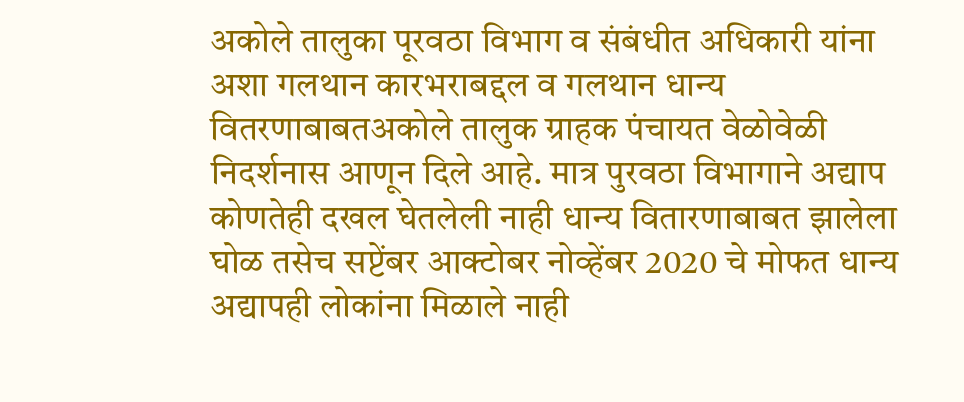अकोले तालुका पूरवठा विभाग व संबंधीत अधिकारी यांना अशा गलथान कारभराबद्दल व गलथान धान्य वितरणाबाबतअकोले तालुक ग्राहक पंचायत वेळोवेळी निदर्शनास आणून दिले आहे. मात्र पुरवठा विभागाने अद्याप कोणतेही दखल घेतलेली नाही धान्य वितारणाबाबत झालेला घोळ तसेच सप्टेंबर आक्टोबर नोव्हेंबर 2020 चे मोफत धान्य अद्यापही लोकांना मिळाले नाही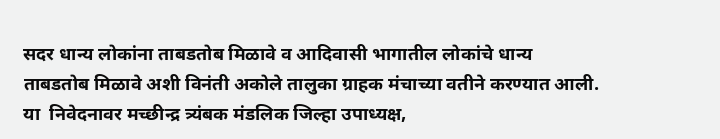सदर धान्य लोकांना ताबडतोब मिळावे व आदिवासी भागातील लोकांचे धान्य ताबडतोब मिळावे अशी विनंती अकोले तालुका ग्राहक मंचाच्या वतीने करण्यात आली. या  निवेदनावर मच्छीन्द्र त्र्यंबक मंडलिक जिल्हा उपाध्यक्ष,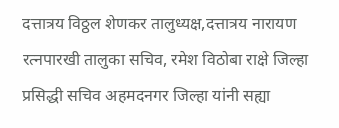दत्तात्रय विठ्ठल शेणकर तालुध्यक्ष,दत्तात्रय नारायण रत्नपारखी तालुका सचिव, रमेश विठोबा राक्षे जिल्हा प्रसिद्धी सचिव अहमदनगर जिल्हा यांनी सह्या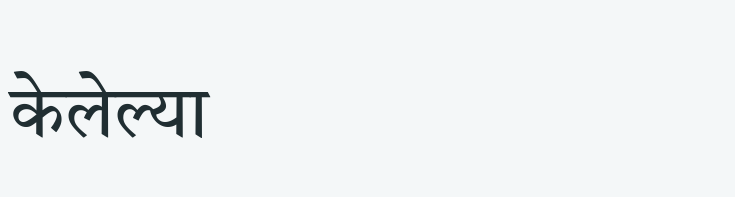केलेल्या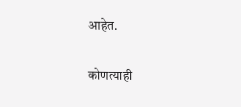आहेत.

कोणत्याही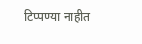टिप्पण्‍या नाहीत